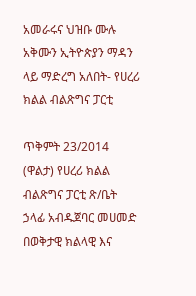አመራሩና ህዝቡ ሙሉ አቅሙን ኢትዮጵያን ማዳን ላይ ማድረግ አለበት- የሀረሪ ክልል ብልጽግና ፓርቲ

ጥቅምት 23/2014 (ዋልታ) የሀረሪ ክልል ብልጽግና ፓርቲ ጽ/ቤት ኃላፊ አብዱጀባር መሀመድ በወቅታዊ ክልላዊ እና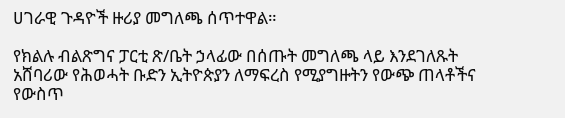ሀገራዊ ጉዳዮች ዙሪያ መግለጫ ሰጥተዋል።

የክልሉ ብልጽግና ፓርቲ ጽ/ቤት ኃላፊው በሰጡት መግለጫ ላይ እንደገለጹት አሸባሪው የሕወሓት ቡድን ኢትዮጵያን ለማፍረስ የሚያግዙትን የውጭ ጠላቶችና የውስጥ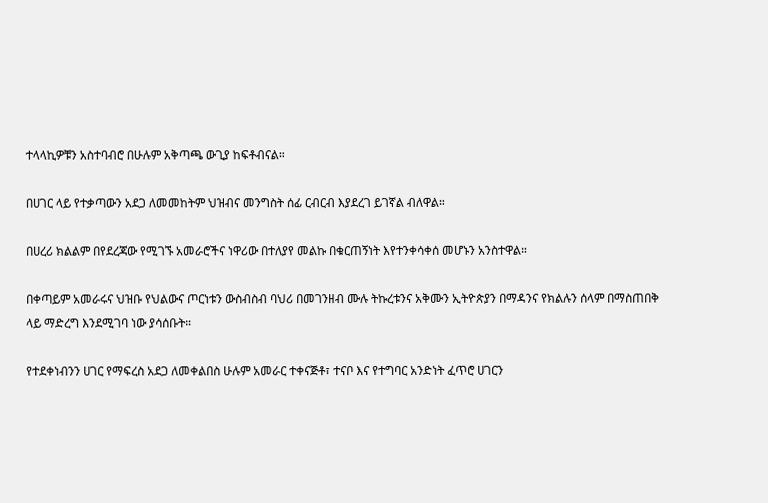ተላላኪዎቹን አስተባብሮ በሁሉም አቅጣጫ ውጊያ ከፍቶብናል።

በሀገር ላይ የተቃጣውን አደጋ ለመመከትም ህዝብና መንግስት ሰፊ ርብርብ እያደረገ ይገኛል ብለዋል።

በሀረሪ ክልልም በየደረጃው የሚገኙ አመራሮችና ነዋሪው በተለያየ መልኩ በቁርጠኝነት እየተንቀሳቀሰ መሆኑን አንስተዋል።

በቀጣይም አመራሩና ህዝቡ የህልውና ጦርነቱን ውስብስብ ባህሪ በመገንዘብ ሙሉ ትኩረቱንና አቅሙን ኢትዮጵያን በማዳንና የክልሉን ሰላም በማስጠበቅ ላይ ማድረግ እንደሚገባ ነው ያሳሰቡት።

የተደቀነብንን ሀገር የማፍረስ አደጋ ለመቀልበስ ሁሉም አመራር ተቀናጅቶ፣ ተናቦ እና የተግባር አንድነት ፈጥሮ ሀገርን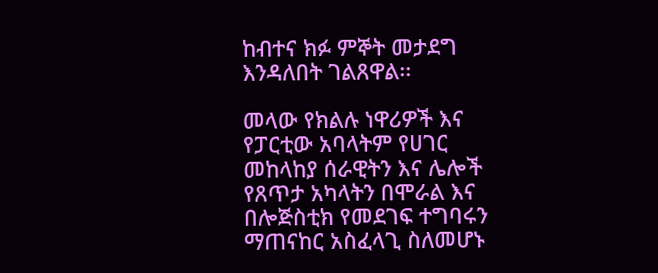ከብተና ክፉ ምኞት መታደግ እንዳለበት ገልጸዋል፡፡

መላው የክልሉ ነዋሪዎች እና የፓርቲው አባላትም የሀገር መከላከያ ሰራዊትን እና ሌሎች የጸጥታ አካላትን በሞራል እና በሎጅስቲክ የመደገፍ ተግባሩን ማጠናከር አስፈላጊ ስለመሆኑ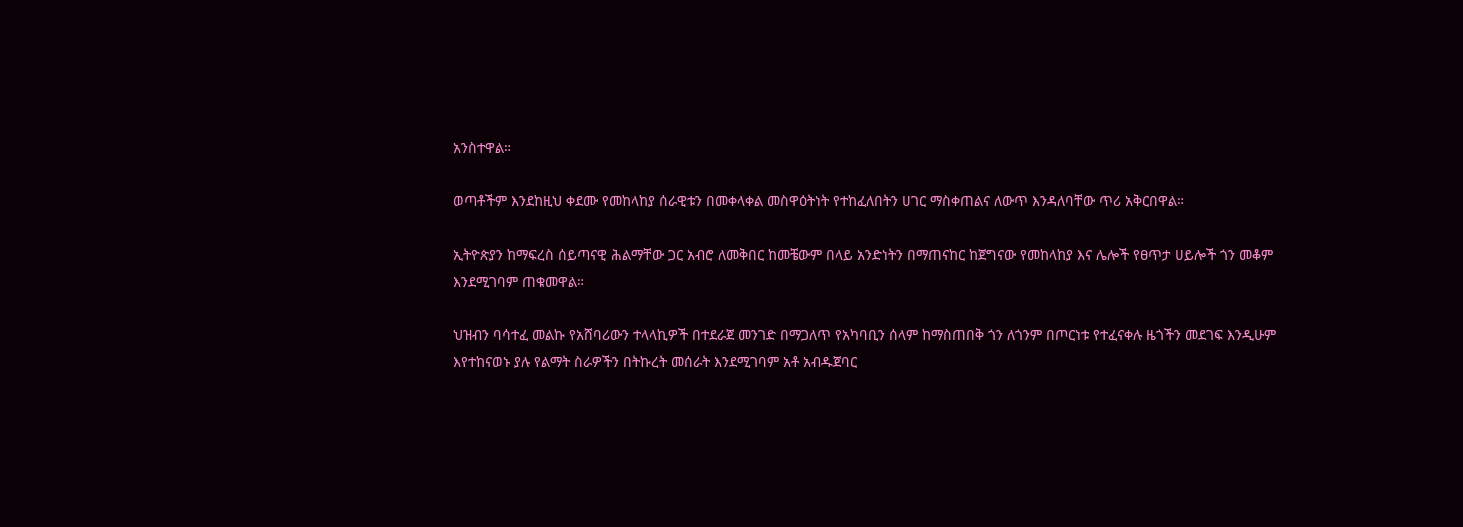አንስተዋል።

ወጣቶችም እንደከዚህ ቀደሙ የመከላከያ ሰራዊቱን በመቀላቀል መስዋዕትነት የተከፈለበትን ሀገር ማስቀጠልና ለውጥ እንዳለባቸው ጥሪ አቅርበዋል።

ኢትዮጵያን ከማፍረስ ሰይጣናዊ ሕልማቸው ጋር አብሮ ለመቅበር ከመቼውም በላይ አንድነትን በማጠናከር ከጀግናው የመከላከያ እና ሌሎች የፀጥታ ሀይሎች ጎን መቆም እንደሚገባም ጠቁመዋል።

ህዝብን ባሳተፈ መልኩ የአሸባሪውን ተላላኪዎች በተደራጀ መንገድ በማጋለጥ የአካባቢን ሰላም ከማስጠበቅ ጎን ለጎንም በጦርነቱ የተፈናቀሉ ዜጎችን መደገፍ እንዲሁም እየተከናወኑ ያሉ የልማት ስራዎችን በትኩረት መሰራት እንደሚገባም አቶ አብዱጀባር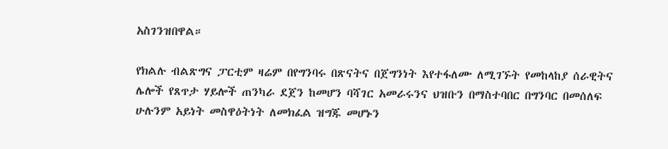አስገንዝበዋል።

የክልሉ ብልጽግና ፓርቲም ዛሬም በየግንባሩ በጽናትና በጀግንነት እየተፋለሙ ለሚገኙት የመከላከያ ሰራዊትና ሌሎች የጸጥታ ሃይሎች ጠንካራ ደጀን ከመሆን ባሻገር አመራሩንና ህዝቡን በማስተባበር በግንባር በመሰለፍ ሁሉንም አይነት መስዋዕትነት ለመክፈል ዝግጁ መሆኑን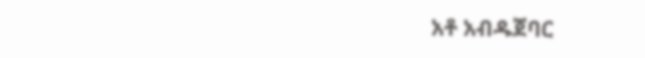አቶ አብዱጀባር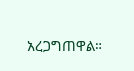አረጋግጠዋል።